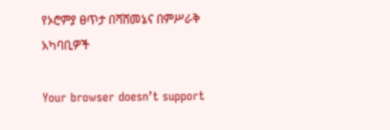የኦሮምያ ፀጥታ በሻሸመኔና በምሥራቅ አካባቢዎች

Your browser doesn’t support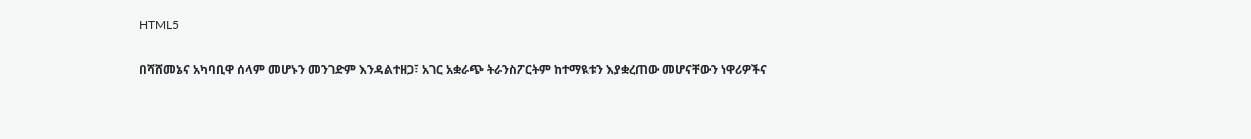HTML5

በሻሸመኔና አካባቢዋ ሰላም መሆኑን መንገድም እንዳልተዘጋ፣ አገር አቋራጭ ትራንስፖርትም ከተማዪቱን እያቋረጠው መሆናቸውን ነዋሪዎችና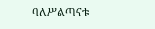ባለሥልጣናቱ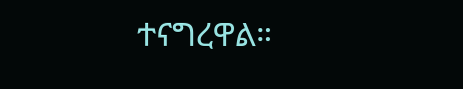ተናግረዋል።